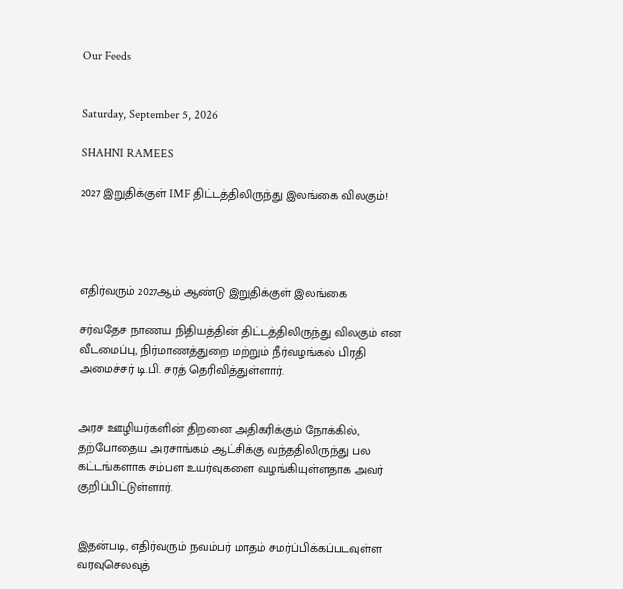Our Feeds


Saturday, September 5, 2026

SHAHNI RAMEES

2027 இறுதிக்குள் IMF திட்டத்திலிருந்து இலங்கை விலகும்!




எதிர்வரும் 2027ஆம் ஆண்டு இறுதிக்குள் இலங்கை

சர்வதேச நாணய நிதியத்தின் திட்டத்திலிருந்து விலகும் என வீடமைப்பு, நிர்மாணத்துறை மற்றும் நீர்வழங்கல் பிரதி அமைச்சர் டி.பி. சரத் தெரிவித்துள்ளார்.


அரச ஊழியர்களின் திறனை அதிகரிக்கும் நோக்கில், தற்போதைய அரசாங்கம் ஆட்சிக்கு வந்ததிலிருந்து பல கட்டங்களாக சம்பள உயர்வுகளை வழங்கியுள்ளதாக அவர் குறிப்பிட்டுள்ளார்.


இதன்படி, எதிர்வரும் நவம்பர் மாதம் சமர்ப்பிக்கப்படவுள்ள வரவுசெலவுத்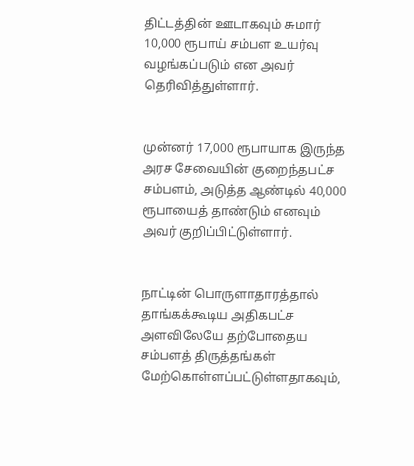திட்டத்தின் ஊடாகவும் சுமார் 10,000 ரூபாய் சம்பள உயர்வு வழங்கப்படும் என அவர் தெரிவித்துள்ளார்.


முன்னர் 17,000 ரூபாயாக இருந்த அரச சேவையின் குறைந்தபட்ச சம்பளம், அடுத்த ஆண்டில் 40,000 ரூபாயைத் தாண்டும் எனவும் அவர் குறிப்பிட்டுள்ளார்.


நாட்டின் பொருளாதாரத்தால் தாங்கக்கூடிய அதிகபட்ச அளவிலேயே தற்போதைய சம்பளத் திருத்தங்கள் மேற்கொள்ளப்பட்டுள்ளதாகவும்,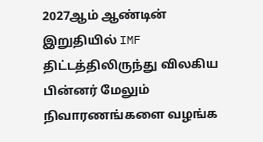2027ஆம் ஆண்டின் இறுதியில் IMF திட்டத்திலிருந்து விலகிய பின்னர் மேலும் நிவாரணங்களை வழங்க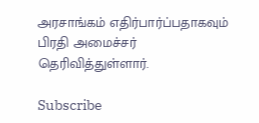அரசாங்கம் எதிர்பார்ப்பதாகவும் பிரதி அமைச்சர் தெரிவித்துள்ளார்.

Subscribe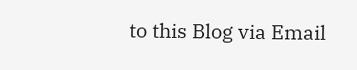to this Blog via Email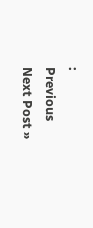:
Previous
Next Post »